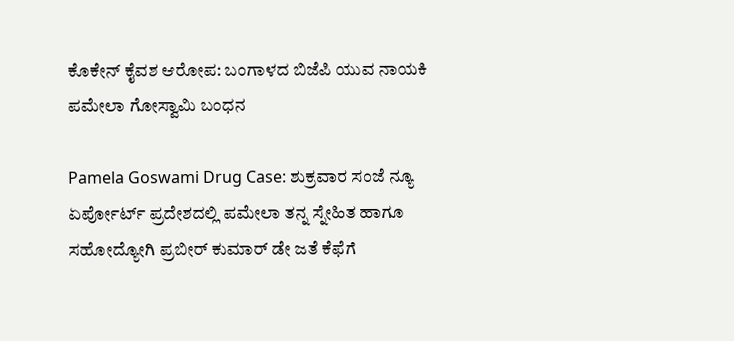ಕೊಕೇನ್ ಕೈವಶ ಆರೋಪ: ಬಂಗಾಳದ ಬಿಜೆಪಿ ಯುವ ನಾಯಕಿ ಪಮೇಲಾ ಗೋಸ್ವಾಮಿ ಬಂಧನ

Pamela Goswami Drug Case: ಶುಕ್ರವಾರ ಸಂಜೆ ನ್ಯೂ ಏರ್ಪೋರ್ಟ್ ಪ್ರದೇಶದಲ್ಲಿ ಪಮೇಲಾ ತನ್ನ ಸ್ನೇಹಿತ ಹಾಗೂ ಸಹೋದ್ಯೋಗಿ ಪ್ರಬೀರ್ ಕುಮಾರ್ ಡೇ ಜತೆ ಕೆಫೆಗೆ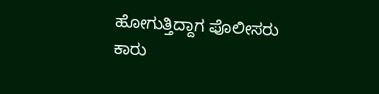ಹೋಗುತ್ತಿದ್ದಾಗ ಪೊಲೀಸರು ಕಾರು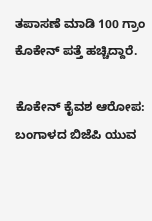ತಪಾಸಣೆ ಮಾಡಿ 100 ಗ್ರಾಂ ಕೊಕೇನ್ ಪತ್ತೆ ಹಚ್ಚಿದ್ದಾರೆ.

ಕೊಕೇನ್ ಕೈವಶ ಆರೋಪ: ಬಂಗಾಳದ ಬಿಜೆಪಿ ಯುವ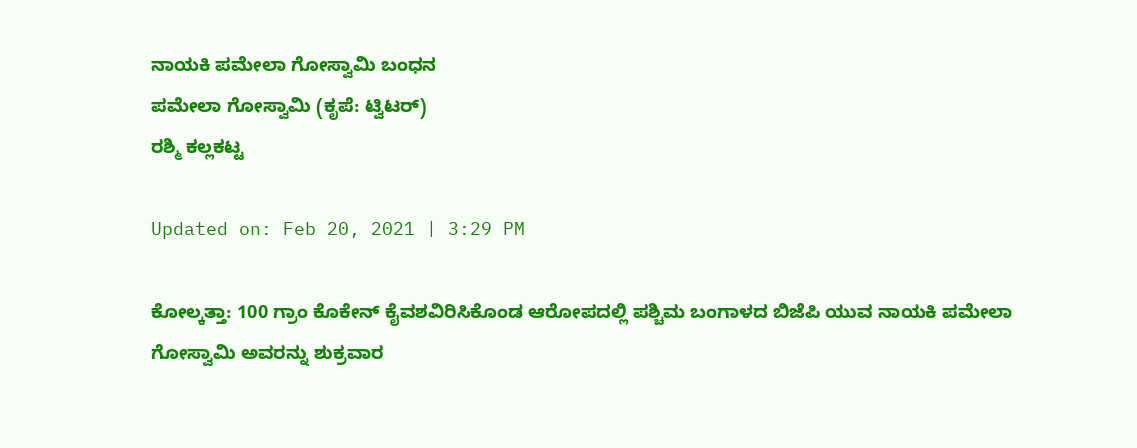ನಾಯಕಿ ಪಮೇಲಾ ಗೋಸ್ವಾಮಿ ಬಂಧನ
ಪಮೇಲಾ ಗೋಸ್ವಾಮಿ (ಕೃಪೆ: ಟ್ವಿಟರ್)
ರಶ್ಮಿ ಕಲ್ಲಕಟ್ಟ

Updated on: Feb 20, 2021 | 3:29 PM

ಕೋಲ್ಕತ್ತಾ: 100 ಗ್ರಾಂ ಕೊಕೇನ್ ಕೈವಶವಿರಿಸಿಕೊಂಡ ಆರೋಪದಲ್ಲಿ ಪಶ್ಚಿಮ ಬಂಗಾಳದ ಬಿಜೆಪಿ ಯುವ ನಾಯಕಿ ಪಮೇಲಾ ಗೋಸ್ವಾಮಿ ಅವರನ್ನು ಶುಕ್ರವಾರ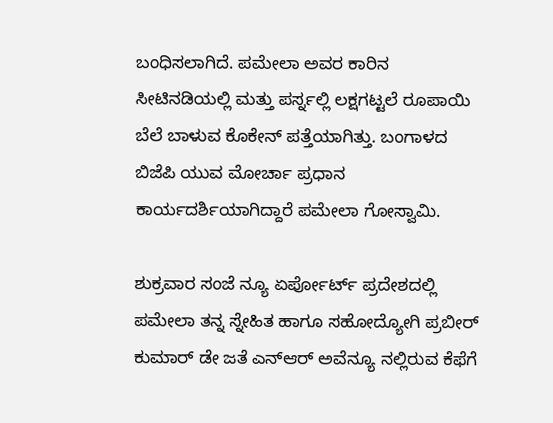ಬಂಧಿಸಲಾಗಿದೆ. ಪಮೇಲಾ ಅವರ ಕಾರಿನ ಸೀಟಿನಡಿಯಲ್ಲಿ ಮತ್ತು ಪರ್ಸ್ನಲ್ಲಿ ಲಕ್ಷಗಟ್ಟಲೆ ರೂಪಾಯಿ ಬೆಲೆ ಬಾಳುವ ಕೊಕೇನ್ ಪತ್ತೆಯಾಗಿತ್ತು. ಬಂಗಾಳದ ಬಿಜೆಪಿ ಯುವ ಮೋರ್ಚಾ ಪ್ರಧಾನ ಕಾರ್ಯದರ್ಶಿಯಾಗಿದ್ದಾರೆ ಪಮೇಲಾ ಗೋಸ್ವಾಮಿ.

ಶುಕ್ರವಾರ ಸಂಜೆ ನ್ಯೂ ಏರ್ಪೋರ್ಟ್ ಪ್ರದೇಶದಲ್ಲಿ ಪಮೇಲಾ ತನ್ನ ಸ್ನೇಹಿತ ಹಾಗೂ ಸಹೋದ್ಯೋಗಿ ಪ್ರಬೀರ್ ಕುಮಾರ್ ಡೇ ಜತೆ ಎನ್ಆರ್ ಅವೆನ್ಯೂ ನಲ್ಲಿರುವ ಕೆಫೆಗೆ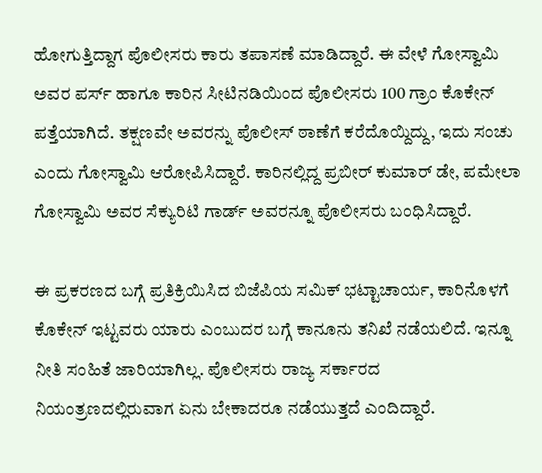ಹೋಗುತ್ತಿದ್ದಾಗ ಪೊಲೀಸರು ಕಾರು ತಪಾಸಣೆ ಮಾಡಿದ್ದಾರೆ. ಈ ವೇಳೆ ಗೋಸ್ವಾಮಿ ಅವರ ಪರ್ಸ್ ಹಾಗೂ ಕಾರಿನ ಸೀಟಿನಡಿಯಿಂದ ಪೊಲೀಸರು 100 ಗ್ರಾಂ ಕೊಕೇನ್ ಪತ್ತೆಯಾಗಿದೆ. ತಕ್ಷಣವೇ ಅವರನ್ನು ಪೊಲೀಸ್ ಠಾಣೆಗೆ ಕರೆದೊಯ್ದಿದ್ದು, ಇದು ಸಂಚು ಎಂದು ಗೋಸ್ವಾಮಿ ಆರೋಪಿಸಿದ್ದಾರೆ. ಕಾರಿನಲ್ಲಿದ್ದ ಪ್ರಬೀರ್ ಕುಮಾರ್ ಡೇ, ಪಮೇಲಾ ಗೋಸ್ವಾಮಿ ಅವರ ಸೆಕ್ಯುರಿಟಿ ಗಾರ್ಡ್ ಅವರನ್ನೂ ಪೊಲೀಸರು ಬಂಧಿಸಿದ್ದಾರೆ.

ಈ ಪ್ರಕರಣದ ಬಗ್ಗೆ ಪ್ರತಿಕ್ರಿಯಿಸಿದ ಬಿಜೆಪಿಯ ಸಮಿಕ್ ಭಟ್ಟಾಚಾರ್ಯ, ಕಾರಿನೊಳಗೆ ಕೊಕೇನ್ ಇಟ್ಟವರು ಯಾರು ಎಂಬುದರ ಬಗ್ಗೆ ಕಾನೂನು ತನಿಖೆ ನಡೆಯಲಿದೆ. ಇನ್ನೂ ನೀತಿ ಸಂಹಿತೆ ಜಾರಿಯಾಗಿಲ್ಲ. ಪೊಲೀಸರು ರಾಜ್ಯ ಸರ್ಕಾರದ ನಿಯಂತ್ರಣದಲ್ಲಿರುವಾಗ ಏನು ಬೇಕಾದರೂ ನಡೆಯುತ್ತದೆ ಎಂದಿದ್ದಾರೆ.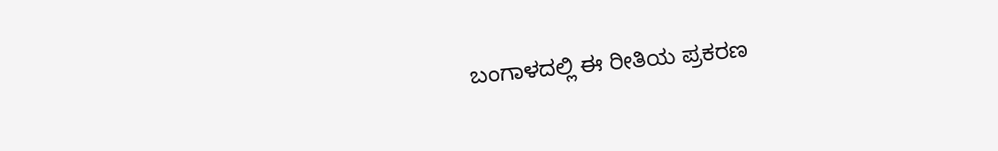ಬಂಗಾಳದಲ್ಲಿ ಈ ರೀತಿಯ ಪ್ರಕರಣ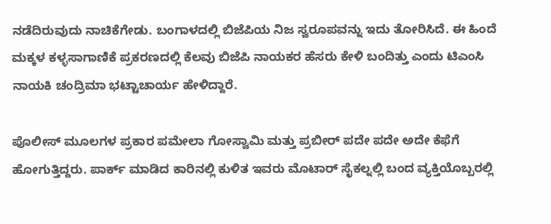ನಡೆದಿರುವುದು ನಾಚಿಕೆಗೇಡು. ಬಂಗಾಳದಲ್ಲಿ ಬಿಜೆಪಿಯ ನಿಜ ಸ್ವರೂಪವನ್ನು ಇದು ತೋರಿಸಿದೆ. ಈ ಹಿಂದೆ ಮಕ್ಕಳ ಕಳ್ಳಸಾಗಾಣಿಕೆ ಪ್ರಕರಣದಲ್ಲಿ ಕೆಲವು ಬಿಜೆಪಿ ನಾಯಕರ ಹೆಸರು ಕೇಳಿ ಬಂದಿತ್ತು ಎಂದು ಟಿಎಂಸಿ ನಾಯಕಿ ಚಂದ್ರಿಮಾ ಭಟ್ಟಾಚಾರ್ಯ ಹೇಳಿದ್ದಾರೆ.

ಪೊಲೀಸ್ ಮೂಲಗಳ ಪ್ರಕಾರ ಪಮೇಲಾ ಗೋಸ್ವಾಮಿ ಮತ್ತು ಪ್ರಬೀರ್ ಪದೇ ಪದೇ ಅದೇ ಕೆಫೆಗೆ ಹೋಗುತ್ತಿದ್ದರು. ಪಾರ್ಕ್ ಮಾಡಿದ ಕಾರಿನಲ್ಲಿ ಕುಳಿತ ಇವರು ಮೊಟಾರ್ ಸೈಕಲ್ನಲ್ಲಿ ಬಂದ ವ್ಯಕ್ತಿಯೊಬ್ಬರಲ್ಲಿ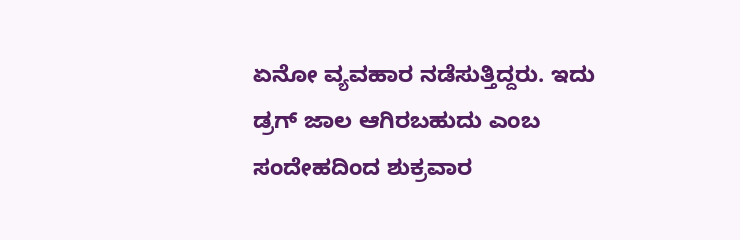ಏನೋ ವ್ಯವಹಾರ ನಡೆಸುತ್ತಿದ್ದರು. ಇದು ಡ್ರಗ್ ಜಾಲ ಆಗಿರಬಹುದು ಎಂಬ ಸಂದೇಹದಿಂದ ಶುಕ್ರವಾರ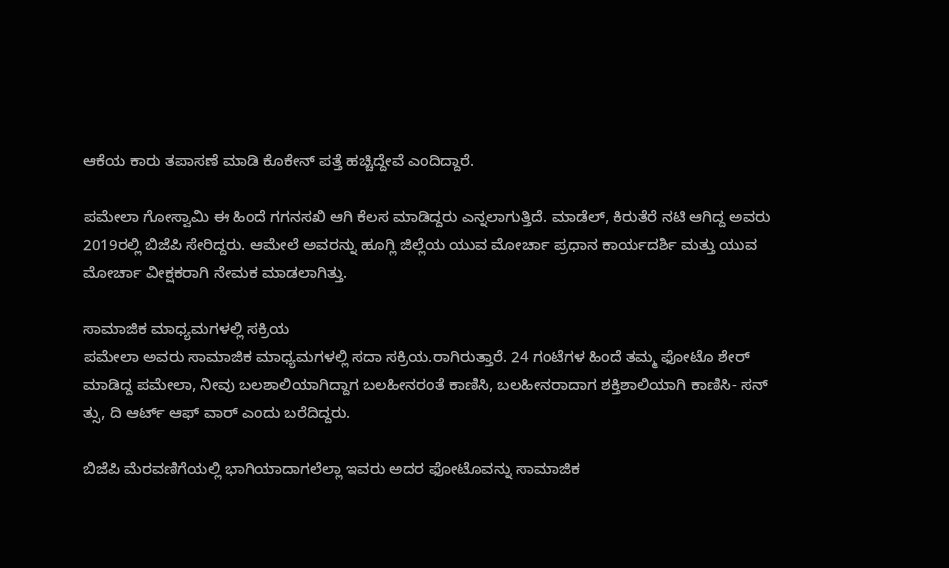ಆಕೆಯ ಕಾರು ತಪಾಸಣೆ ಮಾಡಿ ಕೊಕೇನ್ ಪತ್ತೆ ಹಚ್ಚಿದ್ದೇವೆ ಎಂದಿದ್ದಾರೆ.

ಪಮೇಲಾ ಗೋಸ್ವಾಮಿ ಈ ಹಿಂದೆ ಗಗನಸಖಿ ಆಗಿ ಕೆಲಸ ಮಾಡಿದ್ದರು ಎನ್ನಲಾಗುತ್ತಿದೆ. ಮಾಡೆಲ್, ಕಿರುತೆರೆ ನಟಿ ಆಗಿದ್ದ ಅವರು 2019ರಲ್ಲಿ ಬಿಜೆಪಿ ಸೇರಿದ್ದರು. ಆಮೇಲೆ ಅವರನ್ನು ಹೂಗ್ಲಿ ಜಿಲ್ಲೆಯ ಯುವ ಮೋರ್ಚಾ ಪ್ರಧಾನ ಕಾರ್ಯದರ್ಶಿ ಮತ್ತು ಯುವ ಮೋರ್ಚಾ ವೀಕ್ಷಕರಾಗಿ ನೇಮಕ ಮಾಡಲಾಗಿತ್ತು.

ಸಾಮಾಜಿಕ ಮಾಧ್ಯಮಗಳಲ್ಲಿ ಸಕ್ರಿಯ
ಪಮೇಲಾ ಅವರು ಸಾಮಾಜಿಕ ಮಾಧ್ಯಮಗಳಲ್ಲಿ ಸದಾ ಸಕ್ರಿಯ.ರಾಗಿರುತ್ತಾರೆ. 24 ಗಂಟೆಗಳ ಹಿಂದೆ ತಮ್ಮ ಫೋಟೊ ಶೇರ್ ಮಾಡಿದ್ದ ಪಮೇಲಾ, ನೀವು ಬಲಶಾಲಿಯಾಗಿದ್ದಾಗ ಬಲಹೀನರಂತೆ ಕಾಣಿಸಿ, ಬಲಹೀನರಾದಾಗ ಶಕ್ತಿಶಾಲಿಯಾಗಿ ಕಾಣಿಸಿ- ಸನ್ ತ್ಸು, ದಿ ಆರ್ಟ್ ಆಫ್ ವಾರ್ ಎಂದು ಬರೆದಿದ್ದರು.

ಬಿಜೆಪಿ ಮೆರವಣಿಗೆಯಲ್ಲಿ ಭಾಗಿಯಾದಾಗಲೆಲ್ಲಾ ಇವರು ಅದರ ಫೋಟೊವನ್ನು ಸಾಮಾಜಿಕ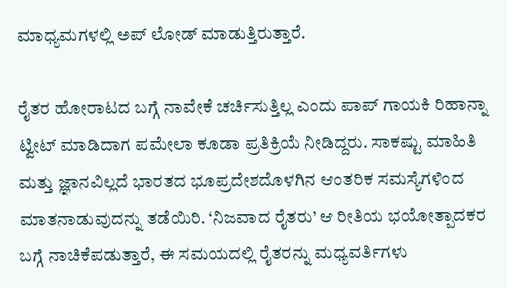ಮಾಧ್ಯಮಗಳಲ್ಲಿ ಅಪ್ ಲೋಡ್ ಮಾಡುತ್ತಿರುತ್ತಾರೆ.

ರೈತರ ಹೋರಾಟದ ಬಗ್ಗೆ ನಾವೇಕೆ ಚರ್ಚಿಸುತ್ತಿಲ್ಲ ಎಂದು ಪಾಪ್ ಗಾಯಕಿ ರಿಹಾನ್ನಾ ಟ್ವೀಟ್ ಮಾಡಿದಾಗ ಪಮೇಲಾ ಕೂಡಾ ಪ್ರತಿಕ್ರಿಯೆ ನೀಡಿದ್ದರು. ಸಾಕಷ್ಟು ಮಾಹಿತಿ ಮತ್ತು ಜ್ಞಾನವಿಲ್ಲದೆ ಭಾರತದ ಭೂಪ್ರದೇಶದೊಳಗಿನ ಆಂತರಿಕ ಸಮಸ್ಯೆಗಳಿಂದ ಮಾತನಾಡುವುದನ್ನು ತಡೆಯಿರಿ. ‘ನಿಜವಾದ ರೈತರು’ ಆ ರೀತಿಯ ಭಯೋತ್ಪಾದಕರ ಬಗ್ಗೆ ನಾಚಿಕೆಪಡುತ್ತಾರೆ, ಈ ಸಮಯದಲ್ಲಿ ರೈತರನ್ನು ಮಧ್ಯವರ್ತಿಗಳು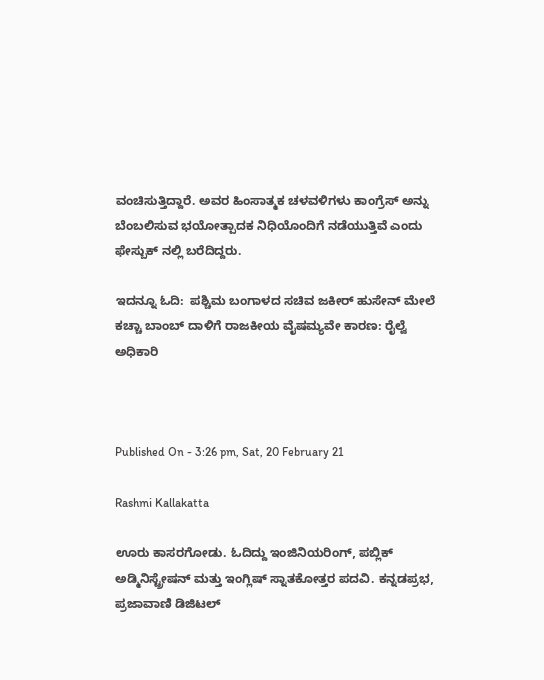ವಂಚಿಸುತ್ತಿದ್ದಾರೆ. ಅವರ ಹಿಂಸಾತ್ಮಕ ಚಳವಳಿಗಳು ಕಾಂಗ್ರೆಸ್ ಅನ್ನು ಬೆಂಬಲಿಸುವ ಭಯೋತ್ಪಾದಕ ನಿಧಿಯೊಂದಿಗೆ ನಡೆಯುತ್ತಿವೆ ಎಂದು ಫೇಸ್ಬುಕ್ ನಲ್ಲಿ ಬರೆದಿದ್ದರು.

ಇದನ್ನೂ ಓದಿ:  ಪಶ್ಚಿಮ ಬಂಗಾಳದ ಸಚಿವ ಜಕೀರ್ ಹುಸೇನ್ ಮೇಲೆ ಕಚ್ಚಾ ಬಾಂಬ್ ದಾಳಿಗೆ ರಾಜಕೀಯ ವೈಷಮ್ಯವೇ ಕಾರಣ: ರೈಲ್ವೆ ಅಧಿಕಾರಿ



Published On - 3:26 pm, Sat, 20 February 21

Rashmi Kallakatta

ಊರು ಕಾಸರಗೋಡು. ಓದಿದ್ದು ಇಂಜಿನಿಯರಿಂಗ್, ಪಬ್ಲಿಕ್ ಅಡ್ಮಿನಿಸ್ಟ್ರೇಷನ್ ಮತ್ತು ಇಂಗ್ಲಿಷ್ ಸ್ನಾತಕೋತ್ತರ ಪದವಿ. ಕನ್ನಡಪ್ರಭ, ಪ್ರಜಾವಾಣಿ ಡಿಜಿಟಲ್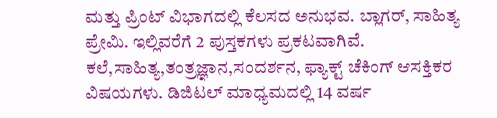ಮತ್ತು ಪ್ರಿಂಟ್ ವಿಭಾಗದಲ್ಲಿ ಕೆಲಸದ ಅನುಭವ. ಬ್ಲಾಗರ್, ಸಾಹಿತ್ಯ ಪ್ರೇಮಿ. ಇಲ್ಲಿವರೆಗೆ 2 ಪುಸ್ತಕಗಳು ಪ್ರಕಟವಾಗಿವೆ. ಕಲೆ,ಸಾಹಿತ್ಯ,ತಂತ್ರಜ್ಞಾನ,ಸಂದರ್ಶನ, ಫ್ಯಾಕ್ಟ್ ಚೆಕಿಂಗ್ ಆಸಕ್ತಿಕರ ವಿಷಯಗಳು. ಡಿಜಿಟಲ್ ಮಾಧ್ಯಮದಲ್ಲಿ 14 ವರ್ಷ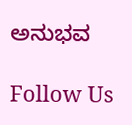ಅನುಭವ

Follow Us